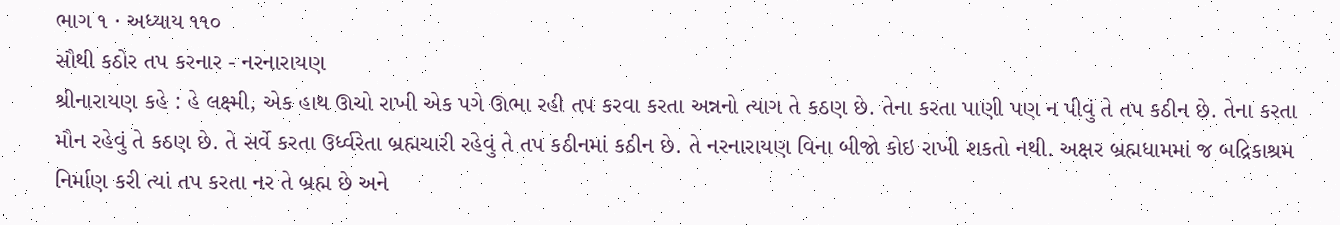ભાગ ૧ · અધ્યાય ૧૧૦
સૌથી કઠોર તપ કરનાર - નરનારાયણ
શ્રીનારાયણ કહે : હે લક્ષ્મી, એક હાથ ઊચો રાખી એક પગે ઊભા રહી તપ કરવા કરતા અન્નનો ત્યાગ તે કઠણ છે. તેના કરતા પાણી પણ ન પીવું તે તપ કઠીન છે. તેના કરતા મૌન રહેવું તે કઠણ છે. તે સર્વે કરતા ઉર્ધ્વરેતા બ્રહ્મચારી રહેવું તે તપ કઠીનમાં કઠીન છે. તે નરનારાયણ વિના બીજો કોઇ રાખી શકતો નથી. અક્ષર બ્રહ્મધામમાં જ બદ્રિકાશ્રમ નિર્માણ કરી ત્યાં તપ કરતા નર તે બ્રહ્મ છે અને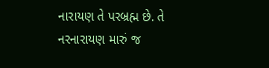નારાયણ તે પરબ્રહ્મ છે. તે નરનારાયણ મારું જ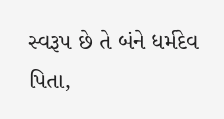સ્વરૂપ છે તે બંને ધર્મદેવ પિતા,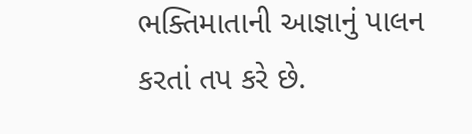ભક્તિમાતાની આજ્ઞાનું પાલન કરતાં તપ કરે છે.